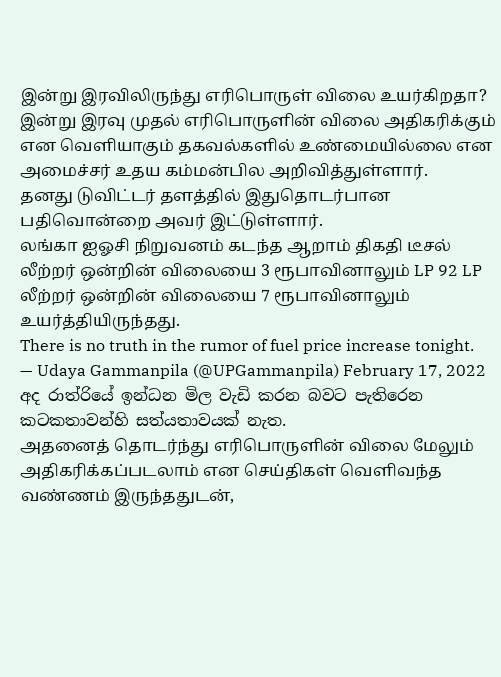இன்று இரவிலிருந்து எரிபொருள் விலை உயர்கிறதா?
இன்று இரவு முதல் எரிபொருளின் விலை அதிகரிக்கும் என வெளியாகும் தகவல்களில் உண்மையில்லை என அமைச்சர் உதய கம்மன்பில அறிவித்துள்ளார்.
தனது டுவிட்டர் தளத்தில் இதுதொடர்பான பதிவொன்றை அவர் இட்டுள்ளார்.
லங்கா ஐஓசி நிறுவனம் கடந்த ஆறாம் திகதி டீசல் லீற்றர் ஒன்றின் விலையை 3 ரூபாவினாலும் LP 92 LP லீற்றர் ஒன்றின் விலையை 7 ரூபாவினாலும் உயர்த்தியிருந்தது.
There is no truth in the rumor of fuel price increase tonight.
— Udaya Gammanpila (@UPGammanpila) February 17, 2022
අද රාත්රියේ ඉන්ධන මිල වැඩි කරන බවට පැතිරෙන කටකතාවන්හි සත්යතාවයක් නැත.
அதனைத் தொடர்ந்து எரிபொருளின் விலை மேலும் அதிகரிக்கப்படலாம் என செய்திகள் வெளிவந்த வண்ணம் இருந்ததுடன்,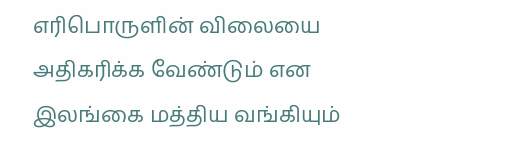எரிபொருளின் விலையை அதிகரிக்க வேண்டும் என இலங்கை மத்திய வங்கியும்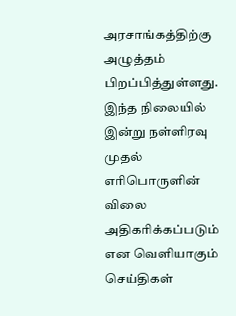அரசாங்கத்திற்கு அழுத்தம் பிறப்பித்துள்ளது.
இந்த நிலையில் இன்று நள்ளிரவு முதல் எரிபொருளின் விலை அதிகரிக்கப்படும் என வெளியாகும் செய்திகள்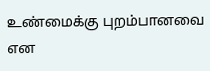உண்மைக்கு புறம்பானவை என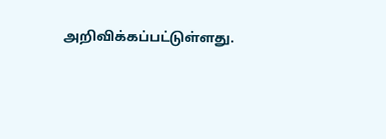அறிவிக்கப்பட்டுள்ளது.